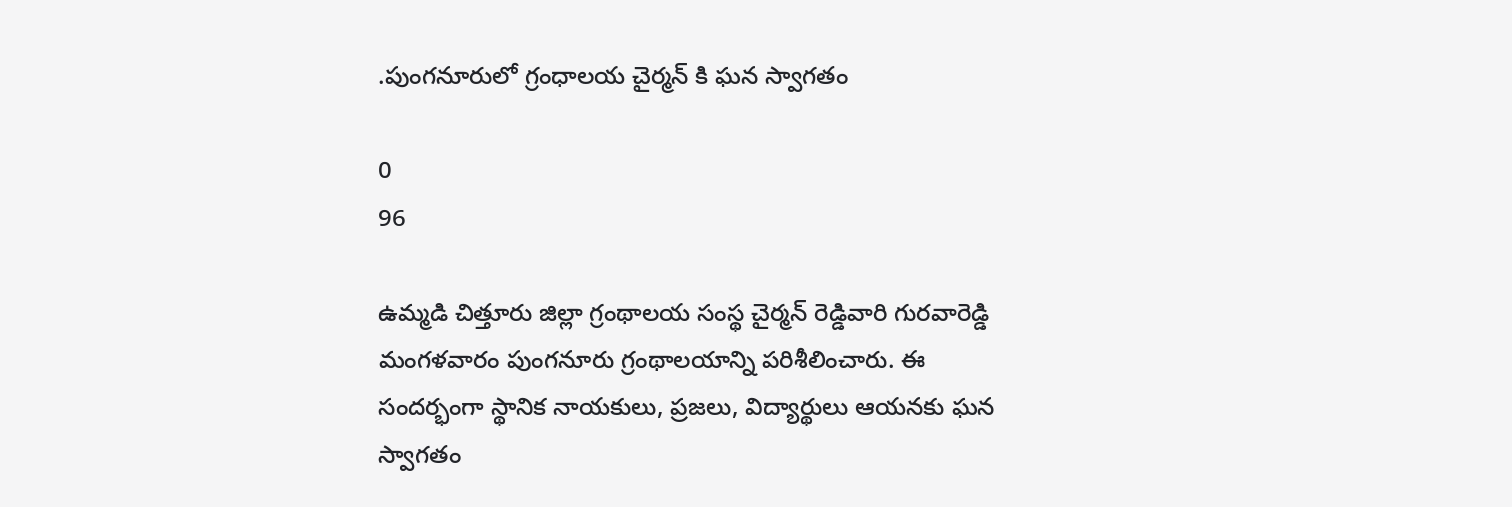.పుంగనూరులో గ్రంధాలయ చైర్మన్ కి ఘన స్వాగతం

0
96

ఉమ్మడి చిత్తూరు జిల్లా గ్రంథాలయ సంస్థ చైర్మన్ రెడ్డివారి గురవారెడ్డి మంగళవారం పుంగనూరు గ్రంథాలయాన్ని పరిశీలించారు. ఈ సందర్భంగా స్థానిక నాయకులు, ప్రజలు, విద్యార్థులు ఆయనకు ఘన స్వాగతం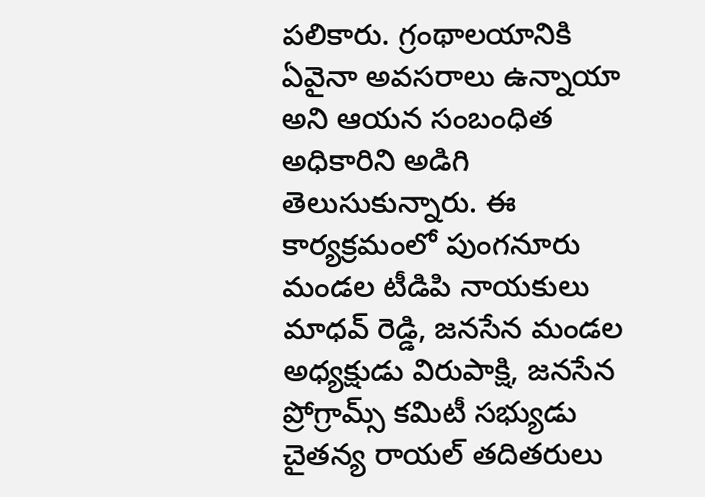పలికారు. గ్రంథాలయానికి ఏవైనా అవసరాలు ఉన్నాయా అని ఆయన సంబంధిత అధికారిని అడిగి తెలుసుకున్నారు. ఈ కార్యక్రమంలో పుంగనూరు మండల టీడిపి నాయకులు మాధవ్ రెడ్డి, జనసేన మండల అధ్యక్షుడు విరుపాక్షి, జనసేన ప్రోగ్రామ్స్ కమిటీ సభ్యుడు చైతన్య రాయల్ తదితరులు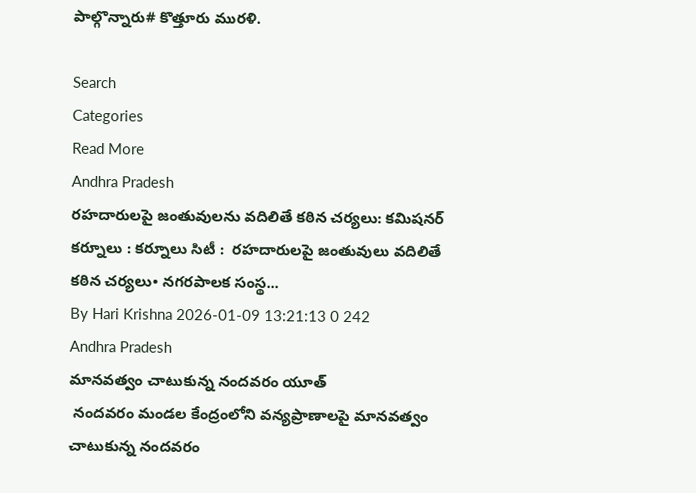పాల్గొన్నారు# కొత్తూరు మురళి.

Search
Categories
Read More
Andhra Pradesh
రహదారులపై జంతువులను వదిలితే కఠిన చర్యలు: కమిషనర్
కర్నూలు : కర్నూలు సిటీ :  రహదారులపై జంతువులు వదిలితే కఠిన చర్యలు• నగరపాలక సంస్థ...
By Hari Krishna 2026-01-09 13:21:13 0 242
Andhra Pradesh
మానవత్వం చాటుకున్న నందవరం యూత్
 నందవరం మండల కేంద్రంలోని వన్యప్రాణాలపై మానవత్వం చాటుకున్న నందవరం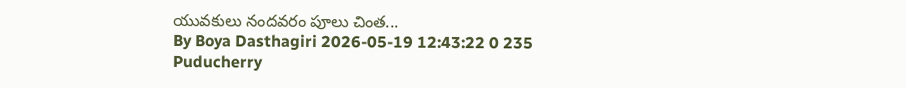యువకులు నందవరం పూలు చింత...
By Boya Dasthagiri 2026-05-19 12:43:22 0 235
Puducherry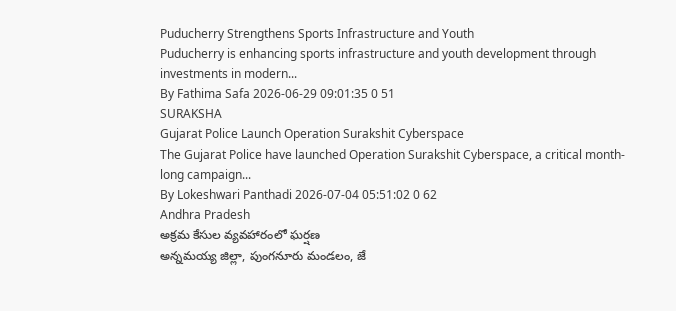Puducherry Strengthens Sports Infrastructure and Youth
Puducherry is enhancing sports infrastructure and youth development through investments in modern...
By Fathima Safa 2026-06-29 09:01:35 0 51
SURAKSHA
Gujarat Police Launch Operation Surakshit Cyberspace
The Gujarat Police have launched Operation Surakshit Cyberspace, a critical month-long campaign...
By Lokeshwari Panthadi 2026-07-04 05:51:02 0 62
Andhra Pradesh
అక్రమ కేసుల వ్యవహారంలో ఘర్షణ
అన్నమయ్య జిల్లా, పుంగనూరు మండలం, జే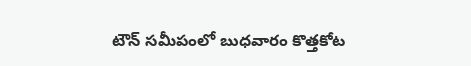టౌన్ సమీపంలో బుధవారం కొత్తకోట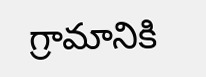గ్రామానికి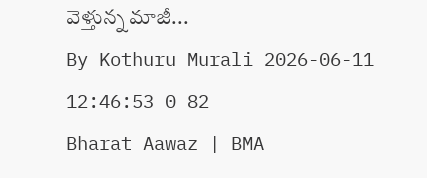వెళ్తున్న మాజీ...
By Kothuru Murali 2026-06-11 12:46:53 0 82
Bharat Aawaz | BMA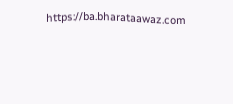https://ba.bharataawaz.com